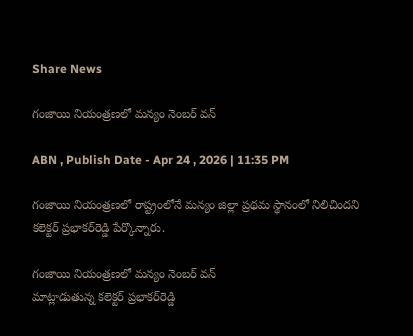Share News

గంజాయి నియంత్రణలో మన్యం నెంబర్‌ వన్‌

ABN , Publish Date - Apr 24 , 2026 | 11:35 PM

గంజాయి నియంత్రణలో రాష్ట్రంలోనే మన్యం జిల్లా ప్రథమ స్థానంలో నిలిచిందని కలెక్టర్‌ ప్రభాకర్‌రెడ్డి పేర్కొన్నారు.

గంజాయి నియంత్రణలో మన్యం నెంబర్‌ వన్‌
మాట్లాడుతున్న కలెక్టర్‌ ప్రభాకర్‌రెడ్డి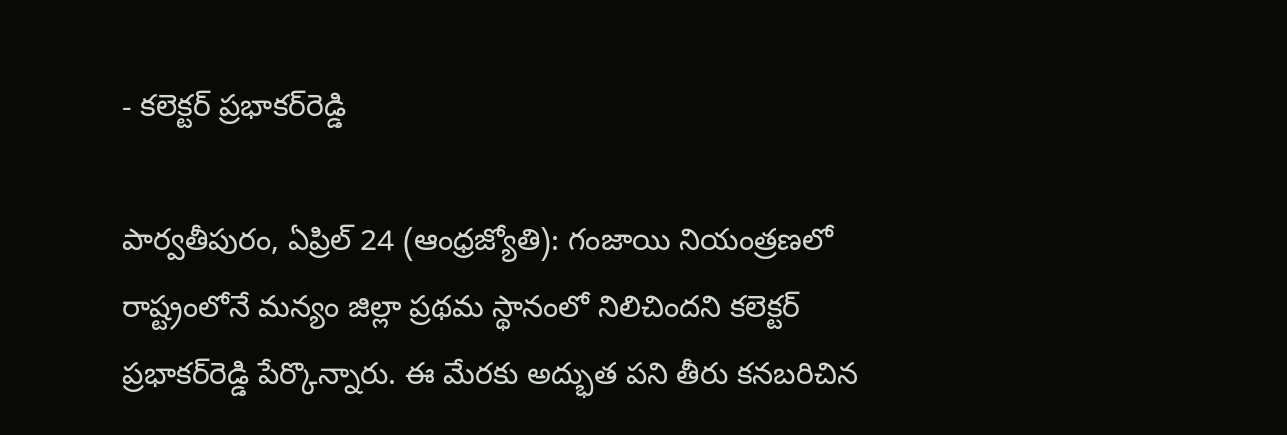- కలెక్టర్‌ ప్రభాకర్‌రెడ్డి

పార్వతీపురం, ఏప్రిల్‌ 24 (ఆంధ్రజ్యోతి): గంజాయి నియంత్రణలో రాష్ట్రంలోనే మన్యం జిల్లా ప్రథమ స్థానంలో నిలిచిందని కలెక్టర్‌ ప్రభాకర్‌రెడ్డి పేర్కొన్నారు. ఈ మేరకు అద్భుత పని తీరు కనబరిచిన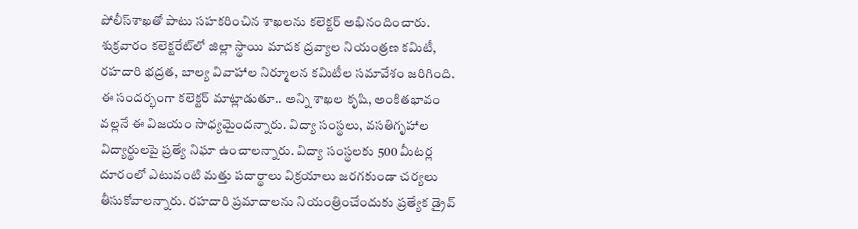పోలీస్‌శాఖతో పాటు సహకరించిన శాఖలను కలెక్టర్‌ అభినందించారు. శుక్రవారం కలెక్టరేట్‌లో జిల్లా స్థాయి మాదక ద్రవ్యాల నియంత్రణ కమిటీ, రహదారి భద్రత, బాల్య వివాహాల నిర్మూలన కమిటీల సమావేశం జరిగింది. ఈ సందర్భంగా కలెక్టర్‌ మాట్లాడుతూ.. అన్ని శాఖల కృషి, అంకితభావం వల్లనే ఈ విజయం సాధ్యమైందన్నారు. విద్యా సంస్థలు, వసతిగృహాల విద్యార్థులపై ప్రత్యే నిఘా ఉంచాలన్నారు. విద్యా సంస్థలకు 500 మీటర్ల దూరంలో ఎటువంటి మత్తు పదార్థాలు విక్రయాలు జరగకుండా చర్యలు తీసుకోవాలన్నారు. రహదారి ప్రమాదాలను నియంత్రించేందుకు ప్రత్యేక డ్రైవ్‌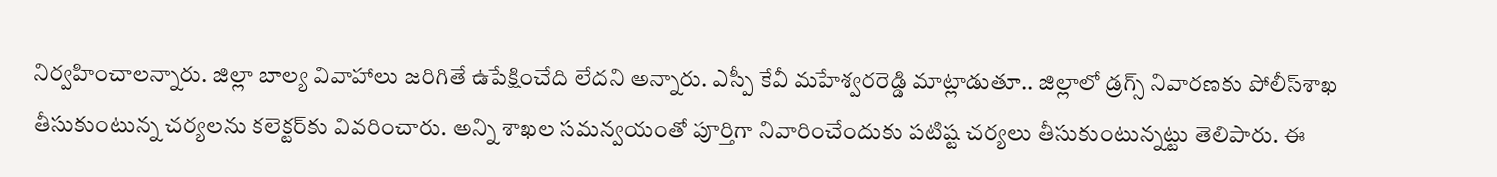నిర్వహించాలన్నారు. జిల్లా బాల్య వివాహాలు జరిగితే ఉపేక్షించేది లేదని అన్నారు. ఎస్పీ కేవీ మహేశ్వరరెడ్డి మాట్లాడుతూ.. జిల్లాలో డ్రగ్స్‌ నివారణకు పోలీస్‌శాఖ తీసుకుంటున్న చర్యలను కలెక్టర్‌కు వివరించారు. అన్ని శాఖల సమన్వయంతో పూర్తిగా నివారించేందుకు పటిష్ట చర్యలు తీసుకుంటున్నట్టు తెలిపారు. ఈ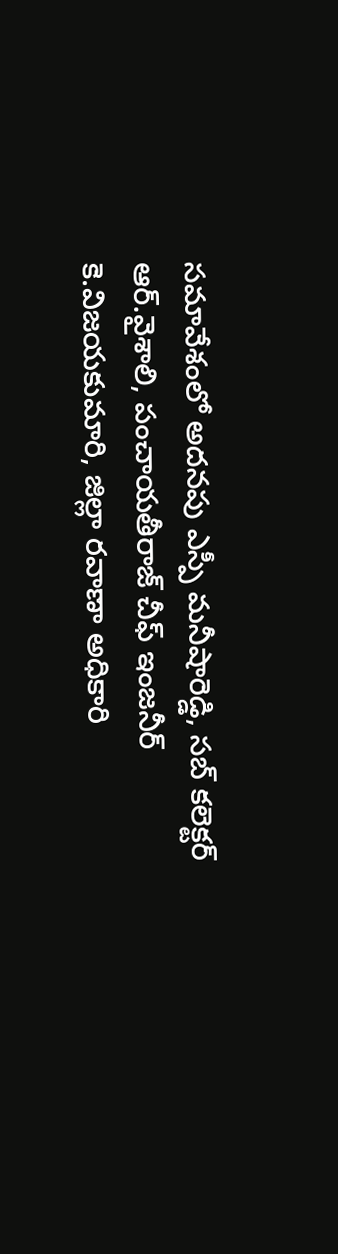సమావేశంలో అదనపు ఎస్పీ మనీషారెడ్డి, సబ్‌ కలెక్టర్‌ ఆర్‌.వైశాలి, పంచాయతీరాజ్‌ చీఫ్‌ ఇంజనీర్‌ కె.విజయకుమారి, జిల్లా రవాణా అధికారి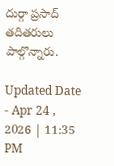దుర్గా ప్రసాద్‌ తదితరులు పాల్గొన్నారు.

Updated Date - Apr 24 , 2026 | 11:35 PM